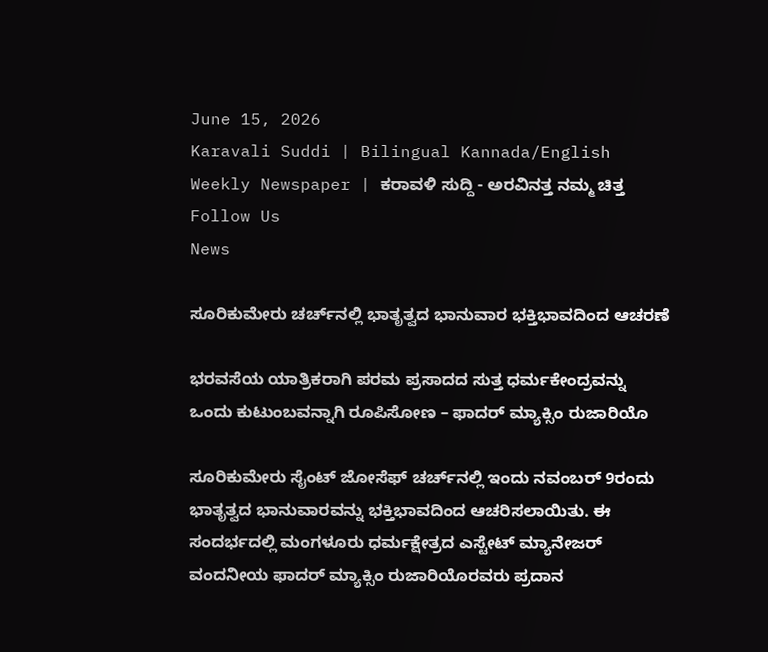June 15, 2026
Karavali Suddi | Bilingual Kannada/English Weekly Newspaper | ಕರಾವಳಿ ಸುದ್ದಿ - ಅರವಿನತ್ತ ನಮ್ಮ ಚಿತ್ತ
Follow Us
News

ಸೂರಿಕುಮೇರು ಚರ್ಚ್‌ನಲ್ಲಿ ಭಾತೃತ್ವದ ಭಾನುವಾರ ಭಕ್ತಿಭಾವದಿಂದ ಆಚರಣೆ

ಭರವಸೆಯ ಯಾತ್ರಿಕರಾಗಿ ಪರಮ ಪ್ರಸಾದದ ಸುತ್ತ ಧರ್ಮಕೇಂದ್ರವನ್ನು ಒಂದು ಕುಟುಂಬವನ್ನಾಗಿ ರೂಪಿಸೋಣ – ಫಾದರ್ ಮ್ಯಾಕ್ಸಿಂ ರುಜಾರಿಯೊ

ಸೂರಿಕುಮೇರು ಸೈಂಟ್ ಜೋಸೆಫ್ ಚರ್ಚ್‌ನಲ್ಲಿ ಇಂದು ನವಂಬರ್ 9ರಂದು ಭಾತೃತ್ವದ ಭಾನುವಾರವನ್ನು ಭಕ್ತಿಭಾವದಿಂದ ಆಚರಿಸಲಾಯಿತು. ಈ ಸಂದರ್ಭದಲ್ಲಿ ಮಂಗಳೂರು ಧರ್ಮಕ್ಷೇತ್ರದ ಎಸ್ಟೇಟ್ ಮ್ಯಾನೇಜರ್ ವಂದನೀಯ ಫಾದರ್ ಮ್ಯಾಕ್ಸಿಂ ರುಜಾರಿಯೊರವರು ಪ್ರದಾನ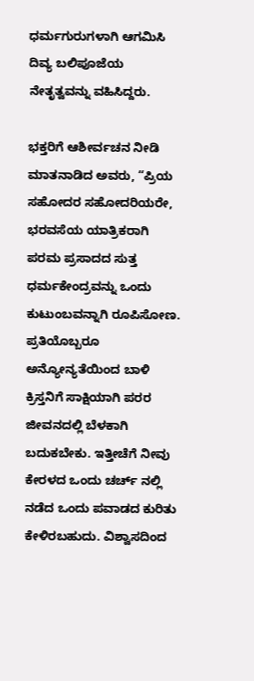ಧರ್ಮಗುರುಗಳಾಗಿ ಆಗಮಿಸಿ ದಿವ್ಯ ಬಲಿಪೂಜೆಯ ನೇತೃತ್ವವನ್ನು ವಹಿಸಿದ್ದರು.

ಭಕ್ತರಿಗೆ ಆಶೀರ್ವಚನ ನೀಡಿ ಮಾತನಾಡಿದ ಅವರು, “ಪ್ರಿಯ ಸಹೋದರ ಸಹೋದರಿಯರೇ, ಭರವಸೆಯ ಯಾತ್ರಿಕರಾಗಿ ಪರಮ ಪ್ರಸಾದದ ಸುತ್ತ ಧರ್ಮಕೇಂದ್ರವನ್ನು ಒಂದು ಕುಟುಂಬವನ್ನಾಗಿ ರೂಪಿಸೋಣ. ಪ್ರತಿಯೊಬ್ಬರೂ ಅನ್ಯೋನ್ಯತೆಯಿಂದ ಬಾಳಿ ಕ್ರಿಸ್ತನಿಗೆ ಸಾಕ್ಷಿಯಾಗಿ ಪರರ ಜೀವನದಲ್ಲಿ ಬೆಳಕಾಗಿ ಬದುಕಬೇಕು. ಇತ್ತೀಚೆಗೆ ನೀವು ಕೇರಳದ ಒಂದು ಚರ್ಚ್ ನಲ್ಲಿ ನಡೆದ ಒಂದು ಪವಾಡದ ಕುರಿತು ಕೇಳಿರಬಹುದು. ವಿಶ್ವಾಸದಿಂದ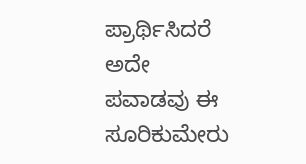ಪ್ರಾರ್ಥಿಸಿದರೆ ಅದೇ ಪವಾಡವು ಈ ಸೂರಿಕುಮೇರು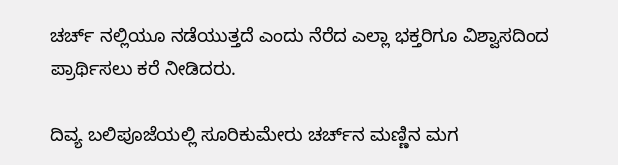ಚರ್ಚ್ ನಲ್ಲಿಯೂ ನಡೆಯುತ್ತದೆ ಎಂದು ನೆರೆದ ಎಲ್ಲಾ ಭಕ್ತರಿಗೂ ವಿಶ್ವಾಸದಿಂದ ಪ್ರಾರ್ಥಿಸಲು ಕರೆ ನೀಡಿದರು.

ದಿವ್ಯ ಬಲಿಪೂಜೆಯಲ್ಲಿ ಸೂರಿಕುಮೇರು ಚರ್ಚ್‌ನ ಮಣ್ಣಿನ ಮಗ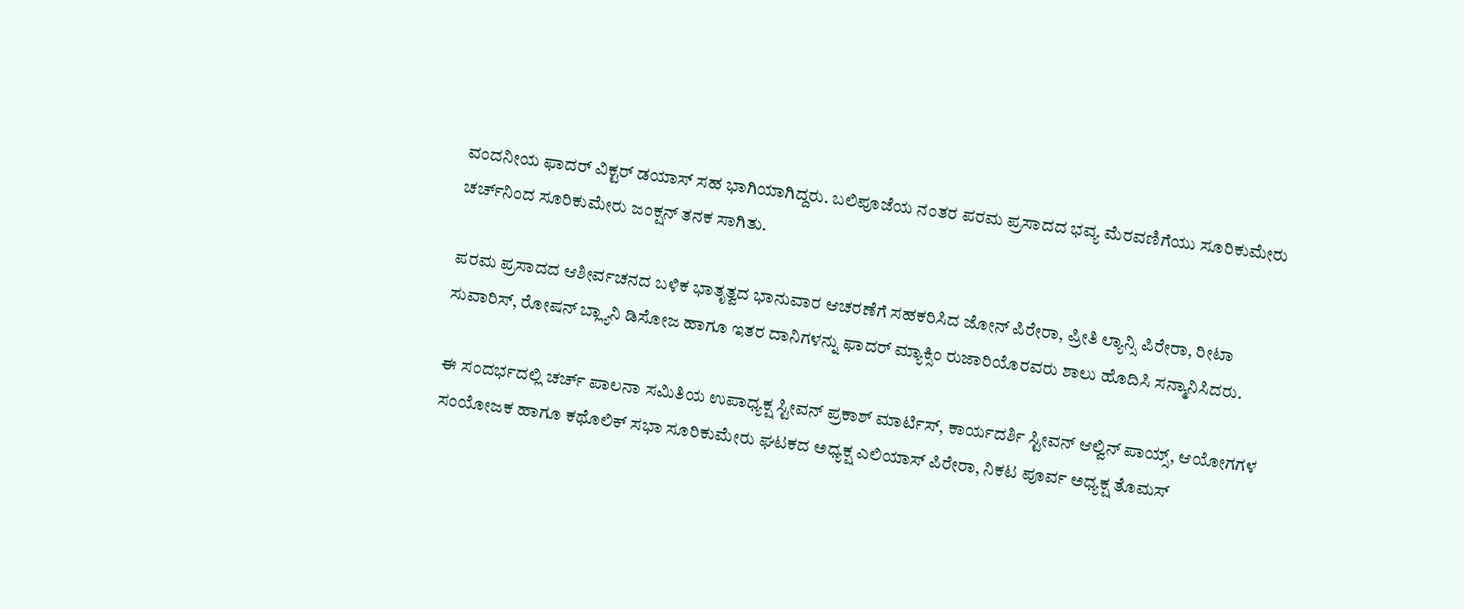ವಂದನೀಯ ಫಾದರ್ ವಿಕ್ಟರ್ ಡಯಾಸ್ ಸಹ ಭಾಗಿಯಾಗಿದ್ದರು. ಬಲಿಪೂಜೆಯ ನಂತರ ಪರಮ ಪ್ರಸಾದದ ಭವ್ಯ ಮೆರವಣಿಗೆಯು ಸೂರಿಕುಮೇರು ಚರ್ಚ್‌ನಿಂದ ಸೂರಿಕುಮೇರು ಜಂಕ್ಷನ್ ತನಕ ಸಾಗಿತು.

ಪರಮ ಪ್ರಸಾದದ ಆಶೀರ್ವಚನದ ಬಳಿಕ ಭಾತೃತ್ವದ ಭಾನುವಾರ ಆಚರಣೆಗೆ ಸಹಕರಿಸಿದ ಜೋನ್ ಪಿರೇರಾ, ಪ್ರೀತಿ ಲ್ಯಾನ್ಸಿ ಪಿರೇರಾ, ರೀಟಾ ಸುವಾರಿಸ್, ರೋಷನ್ ಬ್ಲ್ಯಾನಿ ಡಿಸೋಜ ಹಾಗೂ ಇತರ ದಾನಿಗಳನ್ನು ಫಾದರ್ ಮ್ಯಾಕ್ಸಿಂ ರುಜಾರಿಯೊರವರು ಶಾಲು ಹೊದಿಸಿ ಸನ್ಮಾನಿಸಿದರು.

ಈ ಸಂದರ್ಭದಲ್ಲಿ ಚರ್ಚ್ ಪಾಲನಾ ಸಮಿತಿಯ ಉಪಾಧ್ಯಕ್ಷ ಸ್ಟೀವನ್ ಪ್ರಕಾಶ್ ಮಾರ್ಟಿಸ್, ಕಾರ್ಯದರ್ಶಿ ಸ್ಟೀವನ್ ಆಲ್ವಿನ್ ಪಾಯ್ಸ್, ಆಯೋಗಗಳ ಸಂಯೋಜಕ ಹಾಗೂ ಕಥೊಲಿಕ್ ಸಭಾ ಸೂರಿಕುಮೇರು ಘಟಕದ ಅಧ್ಯಕ್ಷ ಎಲಿಯಾಸ್ ಪಿರೇರಾ, ನಿಕಟ ಪೂರ್ವ ಅಧ್ಯಕ್ಷ ತೊಮಸ್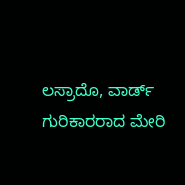ಲಸ್ರಾದೊ, ವಾರ್ಡ್ ಗುರಿಕಾರರಾದ ಮೇರಿ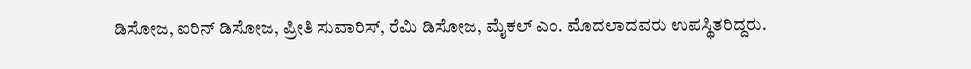ಡಿಸೋಜ, ಐರಿನ್ ಡಿಸೋಜ, ಪ್ರೀತಿ ಸುವಾರಿಸ್, ರೆಮಿ ಡಿಸೋಜ, ಮೈಕಲ್ ಎಂ. ಮೊದಲಾದವರು ಉಪಸ್ಥಿತರಿದ್ದರು.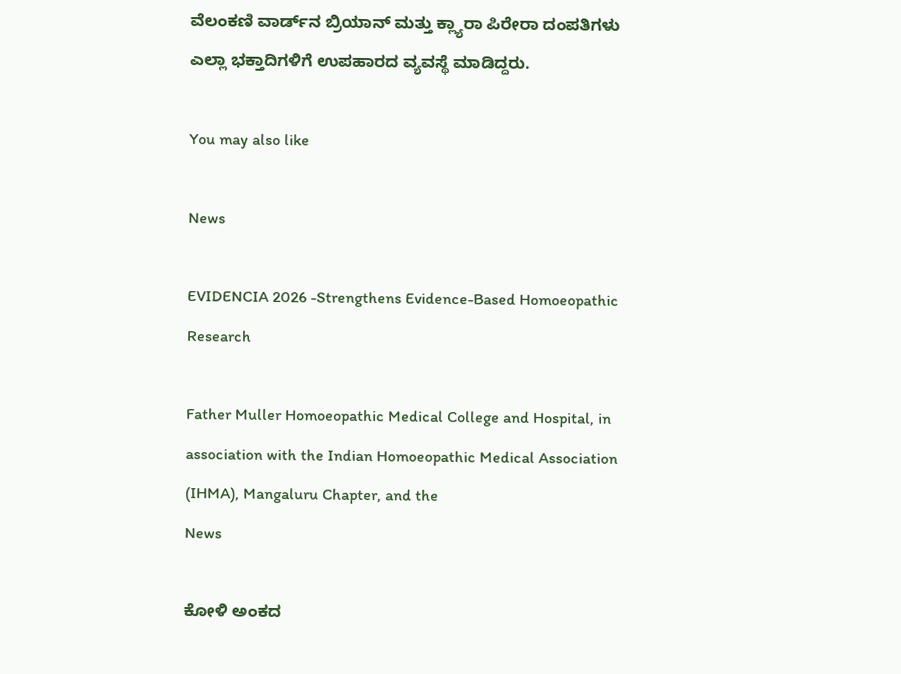ವೆಲಂಕಣಿ ವಾರ್ಡ್‌ನ ಬ್ರಿಯಾನ್ ಮತ್ತು ಕ್ಲ್ಯಾರಾ ಪಿರೇರಾ ದಂಪತಿಗಳು ಎಲ್ಲಾ ಭಕ್ತಾದಿಗಳಿಗೆ ಉಪಹಾರದ ವ್ಯವಸ್ಥೆ ಮಾಡಿದ್ದರು.

You may also like

News

EVIDENCIA 2026 -Strengthens Evidence-Based Homoeopathic Research

Father Muller Homoeopathic Medical College and Hospital, in association with the Indian Homoeopathic Medical Association (IHMA), Mangaluru Chapter, and the
News

ಕೋಳಿ ಅಂಕದ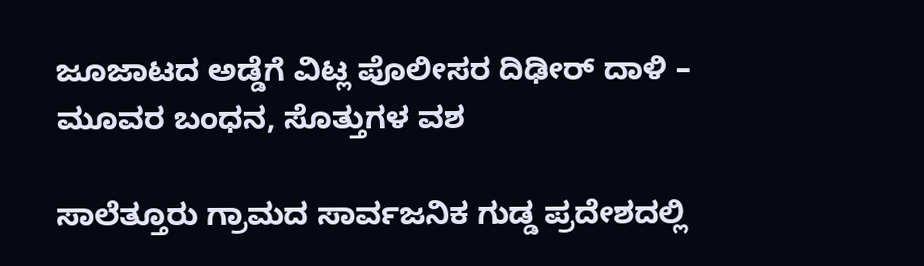ಜೂಜಾಟದ ಅಡ್ಡೆಗೆ ವಿಟ್ಲ ಪೊಲೀಸರ ದಿಢೀರ್ ದಾಳಿ – ಮೂವರ ಬಂಧನ, ಸೊತ್ತುಗಳ ವಶ

ಸಾಲೆತ್ತೂರು ಗ್ರಾಮದ ಸಾರ್ವಜನಿಕ ಗುಡ್ಡ ಪ್ರದೇಶದಲ್ಲಿ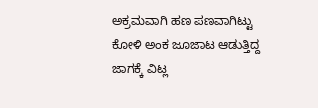ಅಕ್ರಮವಾಗಿ ಹಣ ಪಣವಾಗಿಟ್ಟು ಕೋಳಿ ಅಂಕ ಜೂಜಾಟ ಆಡುತ್ತಿದ್ದ ಜಾಗಕ್ಕೆ ವಿಟ್ಲ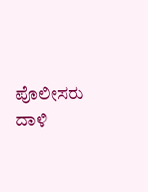ಪೊಲೀಸರು ದಾಳಿ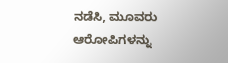ನಡೆಸಿ, ಮೂವರು ಆರೋಪಿಗಳನ್ನು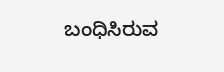ಬಂಧಿಸಿರುವ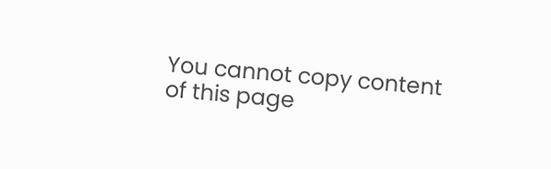You cannot copy content of this page